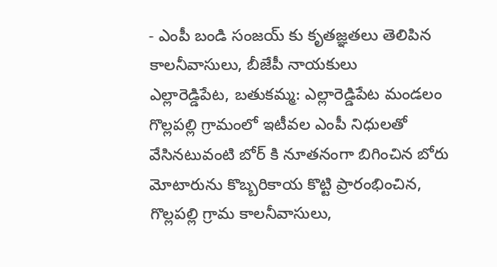- ఎంపీ బండి సంజయ్ కు కృతజ్ఞతలు తెలిపిన కాలనీవాసులు, బీజేపీ నాయకులు
ఎల్లారెడ్డిపేట, బతుకమ్మ: ఎల్లారెడ్డిపేట మండలం గొల్లపల్లి గ్రామంలో ఇటీవల ఎంపీ నిధులతో వేసినటువంటి బోర్ కి నూతనంగా బిగించిన బోరు మోటారును కొబ్బరికాయ కొట్టి ప్రారంభించిన, గొల్లపల్లి గ్రామ కాలనీవాసులు,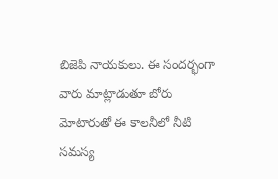బిజెపి నాయకులు. ఈ సందర్భంగా వారు మాట్లాడుతూ బోరు మోటారుతో ఈ కాలనీలో నీటి సమస్య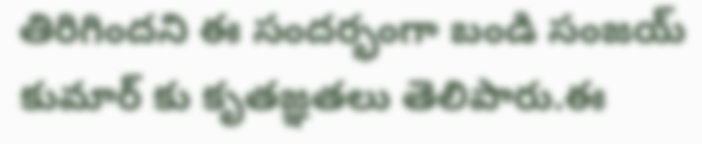తిరిగిందని ఈ సందర్భంగా బండి సంజయ్ కుమార్ కు కృతజ్ఞతలు తెలిపారు.ఈ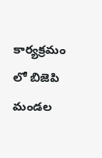కార్యక్రమం లో బిజెపి మండల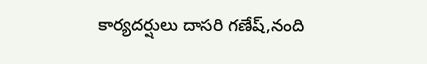కార్యదర్షులు దాసరి గణేష్,నంది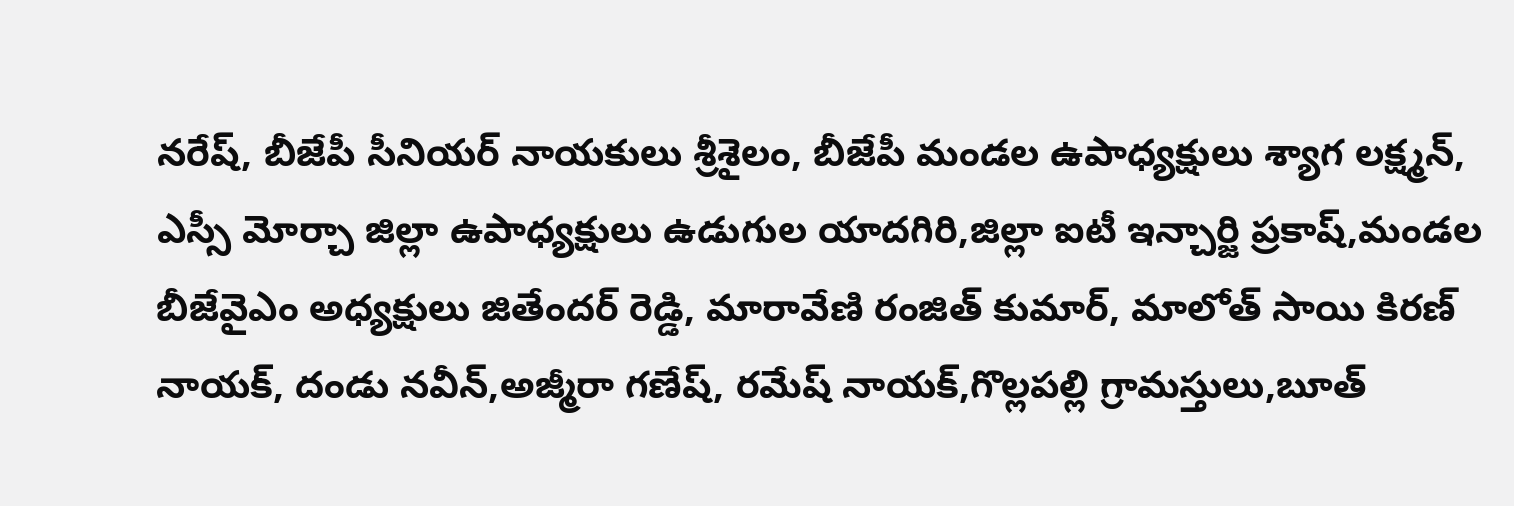నరేష్, బీజేపీ సీనియర్ నాయకులు శ్రీశైలం, బీజేపీ మండల ఉపాధ్యక్షులు శ్యాగ లక్ష్మన్, ఎస్సీ మోర్చా జిల్లా ఉపాధ్యక్షులు ఉడుగుల యాదగిరి,జిల్లా ఐటీ ఇన్చార్జి ప్రకాష్,మండల బీజేవైఎం అధ్యక్షులు జితేందర్ రెడ్డి, మారావేణి రంజిత్ కుమార్, మాలోత్ సాయి కిరణ్ నాయక్, దండు నవీన్,అజ్మీరా గణేష్, రమేష్ నాయక్,గొల్లపల్లి గ్రామస్తులు,బూత్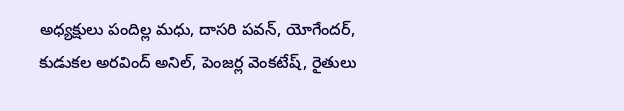అధ్యక్షులు పందిల్ల మధు, దాసరి పవన్, యోగేందర్, కుడుకల అరవింద్ అనిల్, పెంజర్ల వెంకటేష్, రైతులు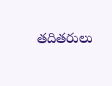తదితరులు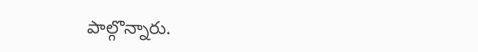పాల్గొన్నారు.